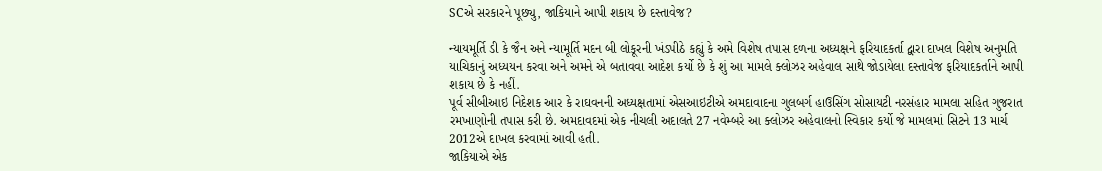SCએ સરકારને પૂછ્યુ, જાકિયાને આપી શકાય છે દસ્તાવેજ?

ન્યાયમૂર્તિ ડી કે જૈન અને ન્યામૂર્તિ મદન બી લોકૂરની ખંડપીઠે કહ્યું કે અમે વિશેષ તપાસ દળના અધ્યક્ષને ફરિયાદકર્તા દ્વારા દાખલ વિશેષ અનુમતિ યાચિકાનું અધ્યયન કરવા અને અમને એ બતાવવા આદેશ કર્યો છે કે શું આ મામલે ક્લોઝર અહેવાલ સાથે જોડાયેલા દસ્તાવેજ ફરિયાદકર્તાને આપી શકાય છે કે નહીં.
પૂર્વ સીબીઆઇ નિદેશક આર કે રાઘવનની અધ્યક્ષતામાં એસઆઇટીએ અમદાવાદના ગુલબર્ગ હાઉસિંગ સોસાયટી નરસંહાર મામલા સહિત ગુજરાત રમખાણોની તપાસ કરી છે. અમદાવદમાં એક નીચલી અદાલતે 27 નવેમ્બરે આ ક્લોઝર અહેવાલનો સ્વિકાર કર્યો જે મામલમાં સિટને 13 માર્ચ 2012એ દાખલ કરવામાં આવી હતી.
જાકિયાએ એક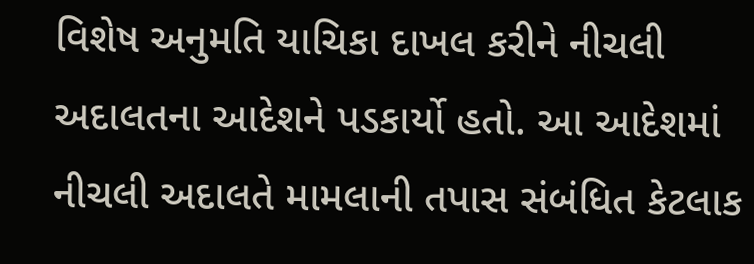વિશેષ અનુમતિ યાચિકા દાખલ કરીને નીચલી અદાલતના આદેશને પડકાર્યો હતો. આ આદેશમાં નીચલી અદાલતે મામલાની તપાસ સંબંધિત કેટલાક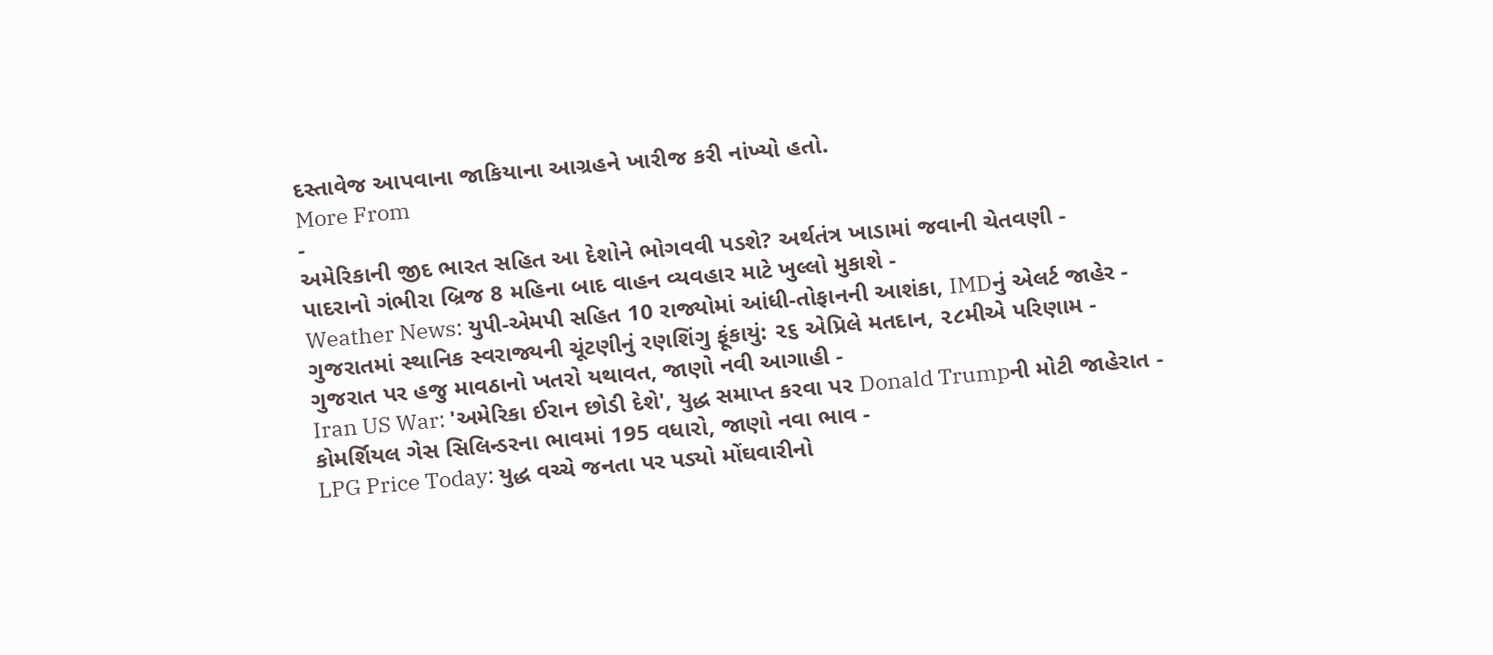દસ્તાવેજ આપવાના જાકિયાના આગ્રહને ખારીજ કરી નાંખ્યો હતો.
More From
-
અમેરિકાની જીદ ભારત સહિત આ દેશોને ભોગવવી પડશે? અર્થતંત્ર ખાડામાં જવાની ચેતવણી -
પાદરાનો ગંભીરા બ્રિજ 8 મહિના બાદ વાહન વ્યવહાર માટે ખુલ્લો મુકાશે -
Weather News: યુપી-એમપી સહિત 10 રાજ્યોમાં આંધી-તોફાનની આશંકા, IMDનું એલર્ટ જાહેર -
ગુજરાતમાં સ્થાનિક સ્વરાજ્યની ચૂંટણીનું રણશિંગુ ફૂંકાયું: ૨૬ એપ્રિલે મતદાન, ૨૮મીએ પરિણામ -
ગુજરાત પર હજુ માવઠાનો ખતરો યથાવત, જાણો નવી આગાહી -
Iran US War: 'અમેરિકા ઈરાન છોડી દેશે', યુદ્ધ સમાપ્ત કરવા પર Donald Trumpની મોટી જાહેરાત -
કોમર્શિયલ ગેસ સિલિન્ડરના ભાવમાં 195 વધારો, જાણો નવા ભાવ -
LPG Price Today: યુદ્ધ વચ્ચે જનતા પર પડ્યો મોંઘવારીનો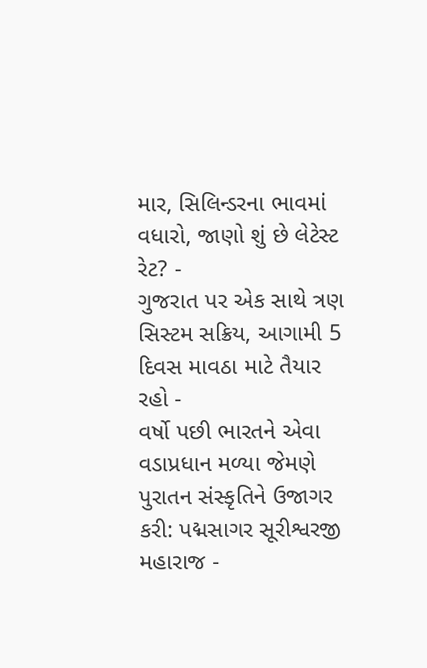માર, સિલિન્ડરના ભાવમાં વધારો, જાણો શું છે લેટેસ્ટ રેટ? -
ગુજરાત પર એક સાથે ત્રણ સિસ્ટમ સક્રિય, આગામી 5 દિવસ માવઠા માટે તૈયાર રહો -
વર્ષો પછી ભારતને એવા વડાપ્રધાન મળ્યા જેમણે પુરાતન સંસ્કૃતિને ઉજાગર કરી: પદ્મસાગર સૂરીશ્વરજી મહારાજ -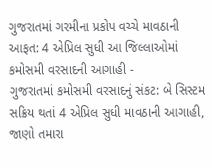ગુજરાતમાં ગરમીના પ્રકોપ વચ્ચે માવઠાની આફત: 4 એપ્રિલ સુધી આ જિલ્લાઓમાં કમોસમી વરસાદની આગાહી -
ગુજરાતમાં કમોસમી વરસાદનું સંકટ: બે સિસ્ટમ સક્રિય થતાં 4 એપ્રિલ સુધી માવઠાની આગાહી, જાણો તમારા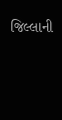જિલ્લાની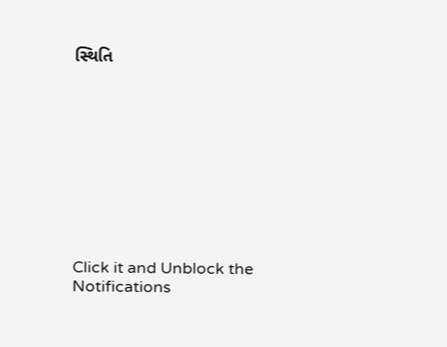સ્થિતિ










Click it and Unblock the Notifications